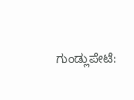ಗುಂಡ್ಲುಪೇಟೆ: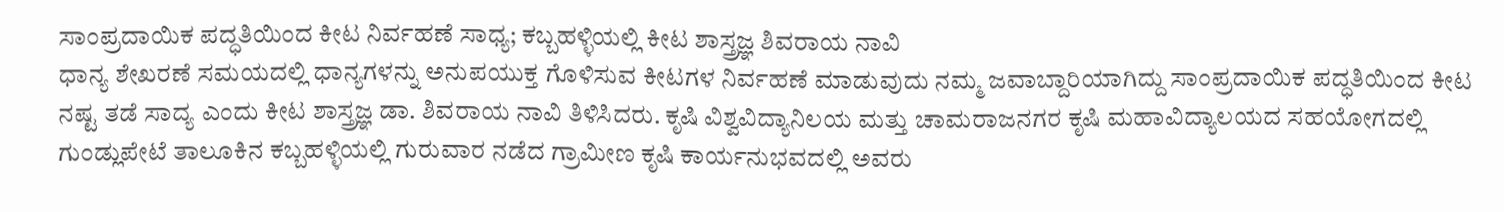ಸಾಂಪ್ರದಾಯಿಕ ಪದ್ಧತಿಯಿಂದ ಕೀಟ ನಿರ್ವಹಣೆ ಸಾಧ್ಯ; ಕಬ್ಬಹಳ್ಳಿಯಲ್ಲಿ ಕೀಟ ಶಾಸ್ತ್ರಜ್ಞ ಶಿವರಾಯ ನಾವಿ
ಧಾನ್ಯ ಶೇಖರಣೆ ಸಮಯದಲ್ಲಿ ಧಾನ್ಯಗಳನ್ನು ಅನುಪಯುಕ್ತ ಗೊಳಿಸುವ ಕೀಟಗಳ ನಿರ್ವಹಣೆ ಮಾಡುವುದು ನಮ್ಮ ಜವಾಬ್ದಾರಿಯಾಗಿದ್ದು ಸಾಂಪ್ರದಾಯಿಕ ಪದ್ಧತಿಯಿಂದ ಕೀಟ ನಷ್ಟ ತಡೆ ಸಾದ್ಯ ಎಂದು ಕೀಟ ಶಾಸ್ತ್ರಜ್ಞ ಡಾ. ಶಿವರಾಯ ನಾವಿ ತಿಳಿಸಿದರು. ಕೃಷಿ ವಿಶ್ವವಿದ್ಯಾನಿಲಯ ಮತ್ತು ಚಾಮರಾಜನಗರ ಕೃಷಿ ಮಹಾವಿದ್ಯಾಲಯದ ಸಹಯೋಗದಲ್ಲಿ ಗುಂಡ್ಲುಪೇಟೆ ತಾಲೂಕಿನ ಕಬ್ಬಹಳ್ಳಿಯಲ್ಲಿ ಗುರುವಾರ ನಡೆದ ಗ್ರಾಮೀಣ ಕೃಷಿ ಕಾರ್ಯನುಭವದಲ್ಲಿ ಅವರು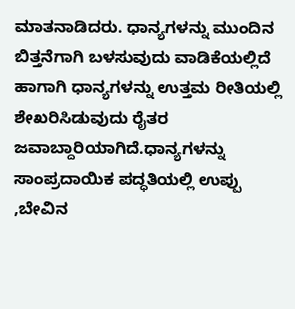ಮಾತನಾಡಿದರು. ಧಾನ್ಯಗಳನ್ನು ಮುಂದಿನ ಬಿತ್ತನೆಗಾಗಿ ಬಳಸುವುದು ವಾಡಿಕೆಯಲ್ಲಿದೆ ಹಾಗಾಗಿ ಧಾನ್ಯಗಳನ್ನು ಉತ್ತಮ ರೀತಿಯಲ್ಲಿ ಶೇಖರಿಸಿಡುವುದು ರೈತರ ಜವಾಬ್ದಾರಿಯಾಗಿದೆ.ಧಾನ್ಯಗಳನ್ನು ಸಾಂಪ್ರದಾಯಿಕ ಪದ್ಧತಿಯಲ್ಲಿ ಉಪ್ಪು ,ಬೇವಿನ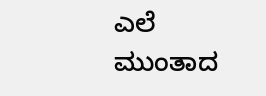ಎಲೆ ಮುಂತಾದ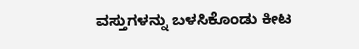ವಸ್ತುಗಳನ್ನು ಬಳಸಿಕೊಂಡು ಕೀಟ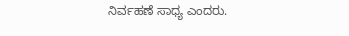ನಿರ್ವಹಣೆ ಸಾಧ್ಯ ಎಂದರು.